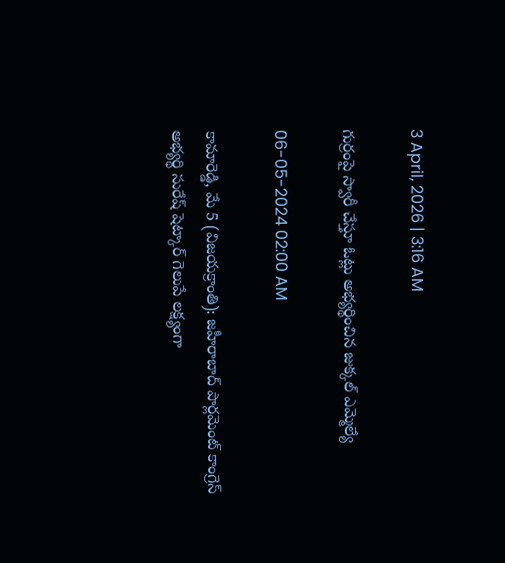3 April, 2026 | 3:16 AM

గుర్రంపై స్వారీ చేస్తూ ఓట్లు అభ్యర్థించిన జుక్కల్ ఎమ్మెల్యే

06-05-2024 02:00 AM

కామారెడ్డి, మే 5 (విజయక్రాంతి): జహీరాబాద్ పార్లమెంట్ కాంగ్రెస్ అభ్యర్థి సురేష్ షెట్కార్ గెలుపే లక్ష్యంగా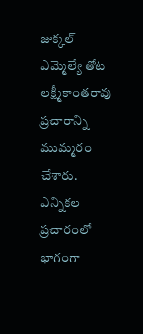జుక్కల్ ఎమ్మెల్యే తోట లక్ష్మీకాంతరావు ప్రచారాన్ని ముమ్మరం చేశారు. ఎన్నికల ప్రచారంలో భాగంగా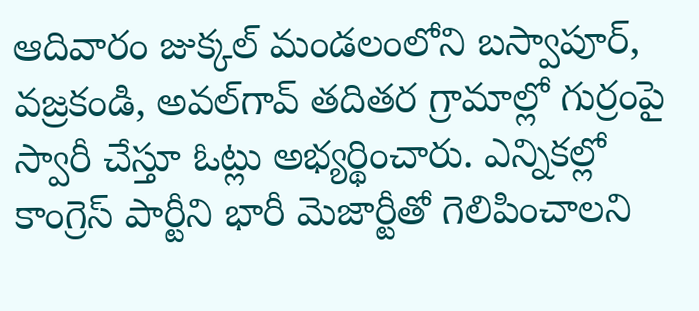ఆదివారం జుక్కల్ మండలంలోని బస్వాపూర్, వజ్రకండి, అవల్‌గావ్ తదితర గ్రామాల్లో గుర్రంపై స్వారీ చేస్తూ ఓట్లు అభ్యర్థించారు. ఎన్నికల్లో కాంగ్రెస్ పార్టీని భారీ మెజార్టీతో గెలిపించాలని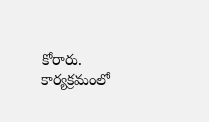కోరారు. కార్యక్రమంలో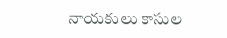నాయకులు కాసుల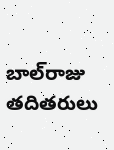బాల్‌రాజు తదితరులు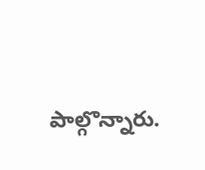పాల్గొన్నారు.